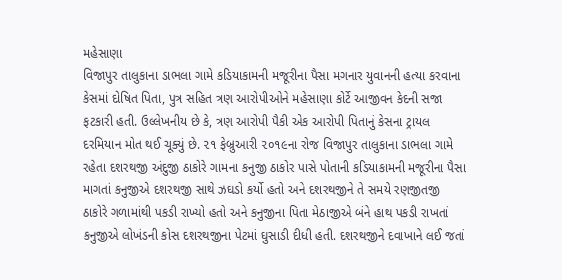મહેસાણા
વિજાપુર તાલુકાના ડાભલા ગામે કડિયાકામની મજૂરીના પૈસા મગનાર યુવાનની હત્યા કરવાના કેસમાં દોષિત પિતા, પુત્ર સહિત ત્રણ આરોપીઓને મહેસાણા કોર્ટે આજીવન કેદની સજા ફટકારી હતી. ઉલ્લેખનીય છે કે, ત્રણ આરોપી પૈકી એક આરોપી પિતાનું કેસના ટ્રાયલ દરમિયાન મોત થઈ ચૂક્યું છે. ૨૧ ફેબ્રુઆરી ૨૦૧૯ના રોજ વિજાપુર તાલુકાના ડાભલા ગામે રહેતા દશરથજી અંદુજી ઠાકોરે ગામના કનુજી ઠાકોર પાસે પોતાની કડિયાકામની મજૂરીના પૈસા માગતાં કનુજીએ દશરથજી સાથે ઝઘડો કર્યો હતો અને દશરથજીને તે સમયે રણજીતજી ઠાકોરે ગળામાંથી પકડી રાખ્યો હતો અને કનુજીના પિતા મેઠાજીએ બંને હાથ પકડી રાખતાં કનુજીએ લોખંડની કોસ દશરથજીના પેટમાં ઘુસાડી દીધી હતી. દશરથજીને દવાખાને લઈ જતાં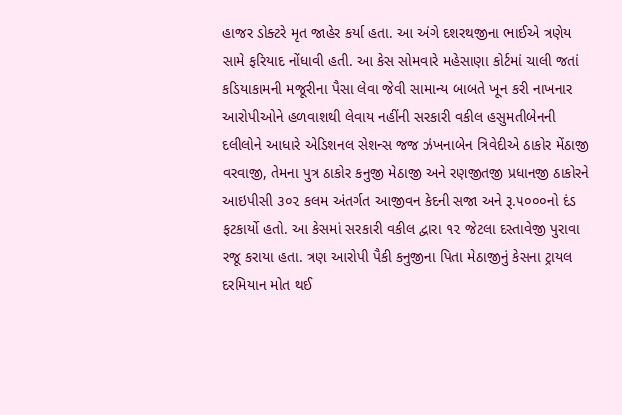હાજર ડોક્ટરે મૃત જાહેર કર્યા હતા. આ અંગે દશરથજીના ભાઈએ ત્રણેય સામે ફરિયાદ નોંધાવી હતી. આ કેસ સોમવારે મહેસાણા કોર્ટમાં ચાલી જતાં કડિયાકામની મજૂરીના પૈસા લેવા જેવી સામાન્ય બાબતે ખૂન કરી નાખનાર આરોપીઓને હળવાશથી લેવાય નહીંની સરકારી વકીલ હસુમતીબેનની દલીલોને આધારે એડિશનલ સેશન્સ જજ ઝંખનાબેન ત્રિવેદીએ ઠાકોર મેંઠાજી વરવાજી, તેમના પુત્ર ઠાકોર કનુજી મેઠાજી અને રણજીતજી પ્રધાનજી ઠાકોરને આઇપીસી ૩૦૨ કલમ અંતર્ગત આજીવન કેદની સજા અને રૂ.૫૦૦૦નો દંડ ફટકાર્યો હતો. આ કેસમાં સરકારી વકીલ દ્વારા ૧૨ જેટલા દસ્તાવેજી પુરાવા રજૂ કરાયા હતા. ત્રણ આરોપી પૈકી કનુજીના પિતા મેઠાજીનું કેસના ટ્રાયલ દરમિયાન મોત થઈ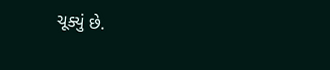ચૂક્યું છે.